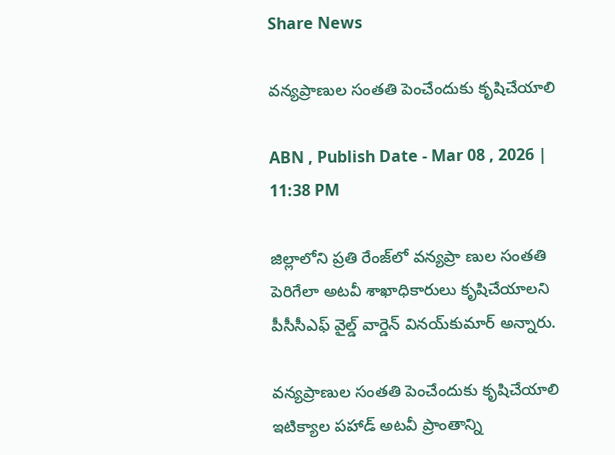Share News

వన్యప్రాణుల సంతతి పెంచేందుకు కృషిచేయాలి

ABN , Publish Date - Mar 08 , 2026 | 11:38 PM

జిల్లాలోని ప్రతి రేంజ్‌లో వన్యప్రా ణుల సంతతి పెరిగేలా అటవీ శాఖాధికారులు కృషిచేయాలని పీసీసీఎఫ్‌ వైల్డ్‌ వార్డెన్‌ వినయ్‌కుమార్‌ అన్నారు.

వన్యప్రాణుల సంతతి పెంచేందుకు కృషిచేయాలి
ఇటిక్యాల పహాడ్‌ అటవీ ప్రాంతాన్ని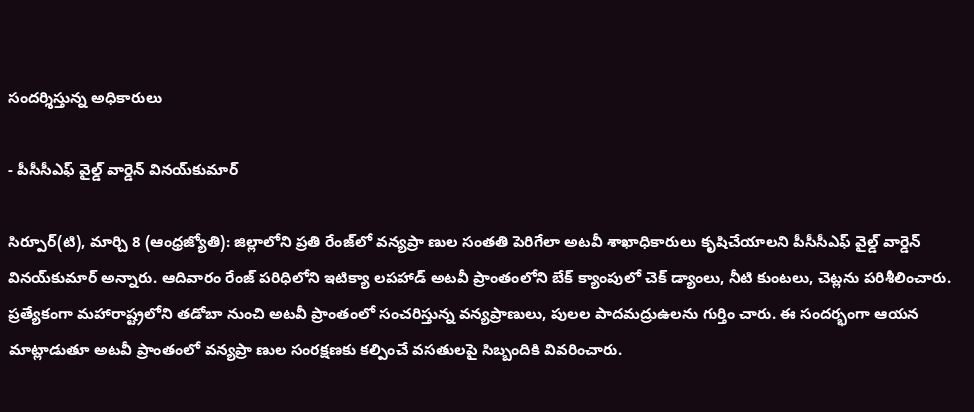సందర్శిస్తున్న అధికారులు

- పీసీసీఎఫ్‌ వైల్డ్‌ వార్డెన్‌ వినయ్‌కుమార్‌

సిర్పూర్‌(టి), మార్చి 8 (ఆంధ్రజ్యోతి): జిల్లాలోని ప్రతి రేంజ్‌లో వన్యప్రా ణుల సంతతి పెరిగేలా అటవీ శాఖాధికారులు కృషిచేయాలని పీసీసీఎఫ్‌ వైల్డ్‌ వార్డెన్‌ వినయ్‌కుమార్‌ అన్నారు. ఆదివారం రేంజ్‌ పరిధిలోని ఇటిక్యా లపహాడ్‌ అటవీ ప్రాంతంలోని బేక్‌ క్యాంపులో చెక్‌ డ్యాంలు, నీటి కుంటలు, చెట్లను పరిశీలించారు. ప్రత్యేకంగా మహారాష్ట్రలోని తడోబా నుంచి అటవీ ప్రాంతంలో సంచరిస్తున్న వన్యప్రాణులు, పులల పాదమద్రుఉలను గుర్తిం చారు. ఈ సందర్భంగా ఆయన మాట్లాడుతూ అటవీ ప్రాంతంలో వన్యప్రా ణుల సంరక్షణకు కల్పించే వసతులపై సిబ్బందికి వివరించారు.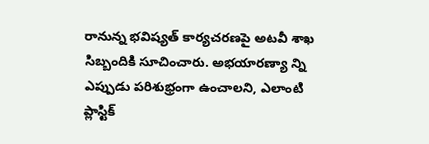రానున్న భవిష్యత్‌ కార్యచరణపై అటవీ శాఖ సిబ్బందికి సూచించారు. అభయారణ్యా న్ని ఎప్పుడు పరిశుభ్రంగా ఉంచాలని, ఎలాంటి ప్లాస్టిక్‌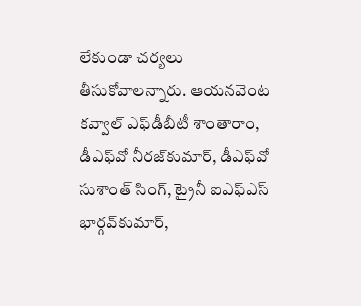లేకుండా చర్యలు తీసుకోవాలన్నారు. ఆయనవెంట కవ్వాల్‌ ఎఫ్‌డీబీటీ శాంతారాం, డీఎఫ్‌వో నీరజ్‌కుమార్‌, డీఎఫ్‌వో సుశాంత్‌ సింగ్‌, ట్రైనీ ఐఎఫ్‌ఎస్‌ భార్గవ్‌కుమార్‌,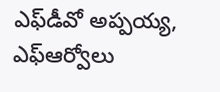ఎఫ్‌డీవో అప్పయ్య, ఎఫ్‌ఆర్వోలు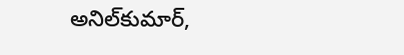అనిల్‌కుమార్‌,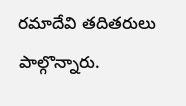రమాదేవి తదితరులు పాల్గొన్నారు.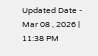Updated Date - Mar 08 , 2026 | 11:38 PM